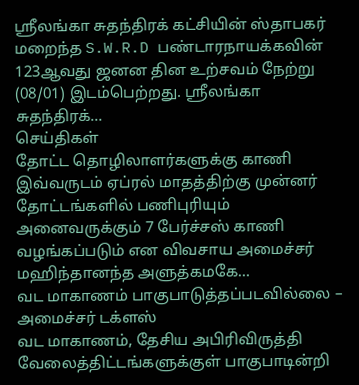ஸ்ரீலங்கா சுதந்திரக் கட்சியின் ஸ்தாபகர் மறைந்த S.W.R.D பண்டாரநாயக்கவின் 123ஆவது ஜனன தின உற்சவம் நேற்று (08/01) இடம்பெற்றது. ஸ்ரீலங்கா சுதந்திரக்…
செய்திகள்
தோட்ட தொழிலாளர்களுக்கு காணி
இவ்வருடம் ஏப்ரல் மாதத்திற்கு முன்னர் தோட்டங்களில் பணிபுரியும் அனைவருக்கும் 7 பேர்ச்சஸ் காணி வழங்கப்படும் என விவசாய அமைச்சர் மஹிந்தானந்த அளுத்கமகே…
வட மாகாணம் பாகுபாடுத்தப்படவில்லை – அமைச்சர் டக்ளஸ்
வட மாகாணம், தேசிய அபிரிவிருத்தி வேலைத்திட்டங்களுக்குள் பாகுபாடின்றி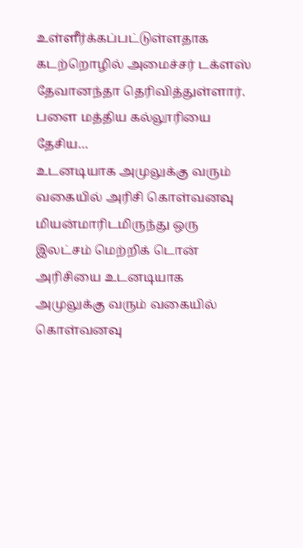உள்ளீர்க்கப்பட்டுள்ளதாக கடற்றொழில் அமைச்சர் டக்ளஸ் தேவானந்தா தெரிவித்துள்ளார். பளை மத்திய கல்லூரியை தேசிய…
உடனடியாக அமுலுக்கு வரும் வகையில் அரிசி கொள்வனவு
மியன்மாரிடமிருந்து ஒரு இலட்சம் மெற்றிக் டொன் அரிசியை உடனடியாக அமுலுக்கு வரும் வகையில் கொள்வனவு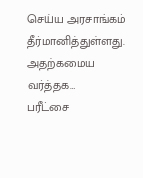செய்ய அரசாங்கம் தீர்மானித்துள்ளது. அதற்கமைய வர்த்தக…
பரீட்சை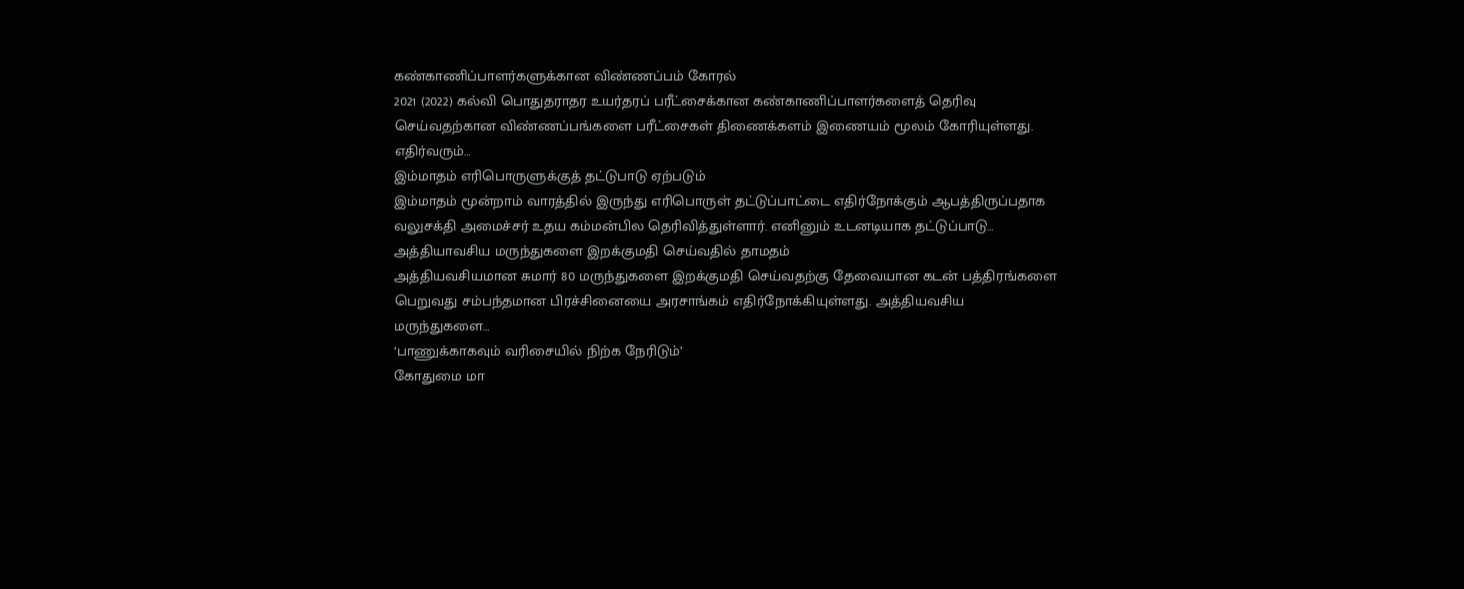கண்காணிப்பாளர்களுக்கான விண்ணப்பம் கோரல்
2021 (2022) கல்வி பொதுதராதர உயர்தரப் பரீட்சைக்கான கண்காணிப்பாளர்களைத் தெரிவு செய்வதற்கான விண்ணப்பங்களை பரீட்சைகள் திணைக்களம் இணையம் மூலம் கோரியுள்ளது. எதிர்வரும்…
இம்மாதம் எரிபொருளுக்குத் தட்டுபாடு ஏற்படும்
இம்மாதம் மூன்றாம் வாரத்தில் இருந்து எரிபொருள் தட்டுப்பாட்டை எதிர்நோக்கும் ஆபத்திருப்பதாக வலுசக்தி அமைச்சர் உதய கம்மன்பில தெரிவித்துள்ளார். எனினும் உடனடியாக தட்டுப்பாடு…
அத்தியாவசிய மருந்துகளை இறக்குமதி செய்வதில் தாமதம்
அத்தியவசியமான சுமார் 80 மருந்துகளை இறக்குமதி செய்வதற்கு தேவையான கடன் பத்திரங்களை பெறுவது சம்பந்தமான பிரச்சினையை அரசாங்கம் எதிர்நோக்கியுள்ளது. அத்தியவசிய மருந்துகளை…
‘பாணுக்காகவும் வரிசையில் நிற்க நேரிடும்’
கோதுமை மா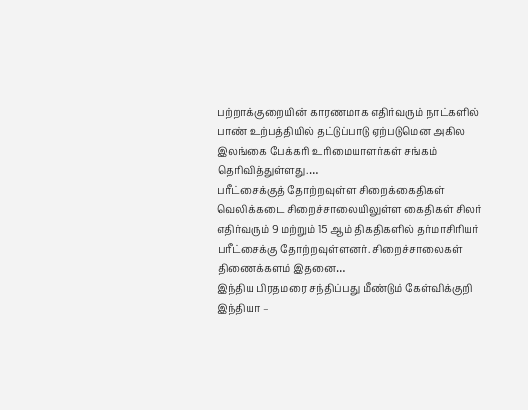பற்றாக்குறையின் காரணமாக எதிர்வரும் நாட்களில் பாண் உற்பத்தியில் தட்டுப்பாடு ஏற்படுமென அகில இலங்கை பேக்கரி உரிமையாளர்கள் சங்கம் தெரிவித்துள்ளது.…
பரீட்சைக்குத் தோற்றவுள்ள சிறைக்கைதிகள்
வெலிக்கடை சிறைச்சாலையிலுள்ள கைதிகள் சிலர் எதிர்வரும் 9 மற்றும் 15 ஆம் திகதிகளில் தர்மாசிரியர் பரீட்சைக்கு தோற்றவுள்ளனர். சிறைச்சாலைகள் திணைக்களம் இதனை…
இந்திய பிரதமரை சந்திப்பது மீண்டும் கேள்விக்குறி
இந்தியா –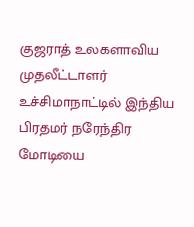குஜராத் உலகளாவிய முதலீட்டாளர் உச்சிமாநாட்டில் இந்திய பிரதமர் நரேந்திர மோடியை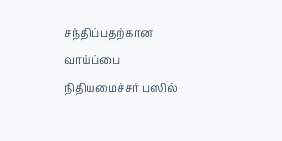சந்திப்பதற்கான வாய்ப்பை நிதியமைச்சர் பஸில்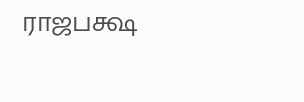ராஜபக்ஷ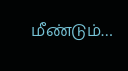மீண்டும்…